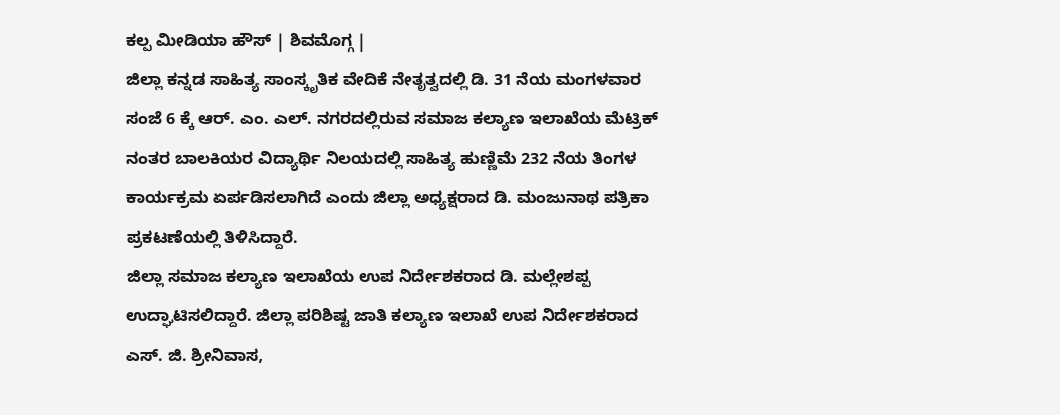ಕಲ್ಪ ಮೀಡಿಯಾ ಹೌಸ್ | ಶಿವಮೊಗ್ಗ |
ಜಿಲ್ಲಾ ಕನ್ನಡ ಸಾಹಿತ್ಯ ಸಾಂಸ್ಕೃತಿಕ ವೇದಿಕೆ ನೇತೃತ್ವದಲ್ಲಿ ಡಿ. 31 ನೆಯ ಮಂಗಳವಾರ ಸಂಜೆ 6 ಕ್ಕೆ ಆರ್. ಎಂ. ಎಲ್. ನಗರದಲ್ಲಿರುವ ಸಮಾಜ ಕಲ್ಯಾಣ ಇಲಾಖೆಯ ಮೆಟ್ರಿಕ್ ನಂತರ ಬಾಲಕಿಯರ ವಿದ್ಯಾರ್ಥಿ ನಿಲಯದಲ್ಲಿ ಸಾಹಿತ್ಯ ಹುಣ್ಣಿಮೆ 232 ನೆಯ ತಿಂಗಳ ಕಾರ್ಯಕ್ರಮ ಏರ್ಪಡಿಸಲಾಗಿದೆ ಎಂದು ಜಿಲ್ಲಾ ಅಧ್ಯಕ್ಷರಾದ ಡಿ. ಮಂಜುನಾಥ ಪತ್ರಿಕಾ ಪ್ರಕಟಣೆಯಲ್ಲಿ ತಿಳಿಸಿದ್ದಾರೆ.
ಜಿಲ್ಲಾ ಸಮಾಜ ಕಲ್ಯಾಣ ಇಲಾಖೆಯ ಉಪ ನಿರ್ದೇಶಕರಾದ ಡಿ. ಮಲ್ಲೇಶಪ್ಪ ಉದ್ಘಾಟಿಸಲಿದ್ದಾರೆ. ಜಿಲ್ಲಾ ಪರಿಶಿಷ್ಟ ಜಾತಿ ಕಲ್ಯಾಣ ಇಲಾಖೆ ಉಪ ನಿರ್ದೇಶಕರಾದ ಎಸ್. ಜಿ. ಶ್ರೀನಿವಾಸ,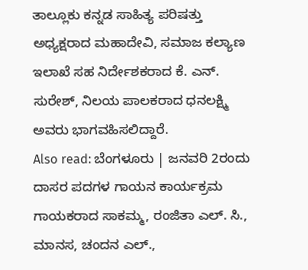ತಾಲ್ಲೂಕು ಕನ್ನಡ ಸಾಹಿತ್ಯ ಪರಿಷತ್ತು ಅಧ್ಯಕ್ಷರಾದ ಮಹಾದೇವಿ, ಸಮಾಜ ಕಲ್ಯಾಣ ಇಲಾಖೆ ಸಹ ನಿರ್ದೇಶಕರಾದ ಕೆ. ಎನ್. ಸುರೇಶ್, ನಿಲಯ ಪಾಲಕರಾದ ಧನಲಕ್ಷ್ಮಿ ಅವರು ಭಾಗವಹಿಸಲಿದ್ದಾರೆ.
Also read: ಬೆಂಗಳೂರು | ಜನವರಿ 2ರಂದು ದಾಸರ ಪದಗಳ ಗಾಯನ ಕಾರ್ಯಕ್ರಮ
ಗಾಯಕರಾದ ಸಾಕಮ್ಮ, ರಂಜಿತಾ ಎಲ್. ಸಿ., ಮಾನಸ, ಚಂದನ ಎಲ್.,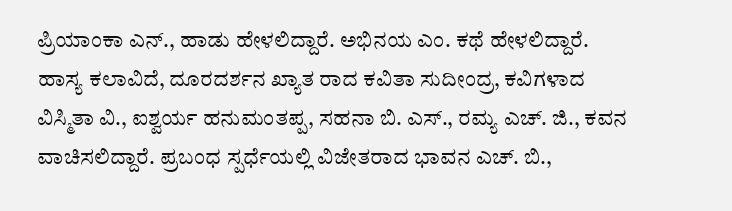ಪ್ರಿಯಾಂಕಾ ಎನ್., ಹಾಡು ಹೇಳಲಿದ್ದಾರೆ. ಅಭಿನಯ ಎಂ. ಕಥೆ ಹೇಳಲಿದ್ದಾರೆ. ಹಾಸ್ಯ ಕಲಾವಿದೆ, ದೂರದರ್ಶನ ಖ್ಯಾತ ರಾದ ಕವಿತಾ ಸುದೀಂದ್ರ, ಕವಿಗಳಾದ ವಿಸ್ಮಿತಾ ವಿ., ಐಶ್ವರ್ಯ ಹನುಮಂತಪ್ಪ, ಸಹನಾ ಬಿ. ಎಸ್., ರಮ್ಯ ಎಚ್. ಜಿ., ಕವನ ವಾಚಿಸಲಿದ್ದಾರೆ. ಪ್ರಬಂಧ ಸ್ಪರ್ಧೆಯಲ್ಲಿ ವಿಜೇತರಾದ ಭಾವನ ಎಚ್. ಬಿ.,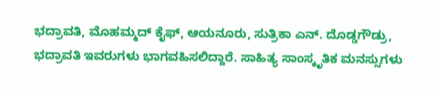ಭದ್ರಾವತಿ, ಮೊಹಮ್ಮದ್ ಕೈಫ್, ಆಯನೂರು, ಸುತ್ರಿಕಾ ಎನ್. ದೊಡ್ಡಗೌಡ್ರು, ಭದ್ರಾವತಿ ಇವರುಗಳು ಭಾಗವಹಿಸಲಿದ್ದಾರೆ. ಸಾಹಿತ್ಯ ಸಾಂಸ್ಕೃತಿಕ ಮನಸ್ಸುಗಳು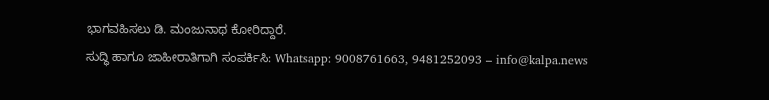ಭಾಗವಹಿಸಲು ಡಿ. ಮಂಜುನಾಥ ಕೋರಿದ್ದಾರೆ.
ಸುದ್ಧಿ ಹಾಗೂ ಜಾಹೀರಾತಿಗಾಗಿ ಸಂಪರ್ಕಿಸಿ: Whatsapp: 9008761663, 9481252093 – info@kalpa.news